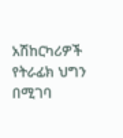አሽከርካሪዎች የትራፊክ ህግን በሚገባ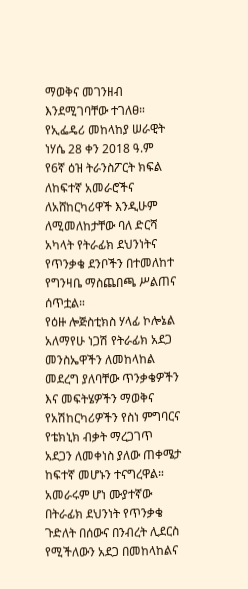ማወቅና መገንዘብ እንደሚገባቸው ተገለፀ።
የኢፌዴሪ መከላከያ ሠራዊት ነሃሴ 28 ቀን 2018 ዓ.ም
የ6ኛ ዕዝ ትራንስፖርት ክፍል ለከፍተኛ አመራሮችና ለአሸከርካሪዋች እንዲሁም ለሚመለከታቸው ባለ ድርሻ አካላት የትራፊክ ደህንነትና የጥንቃቄ ደንቦችን በተመለከተ የግንዛቤ ማስጨበጫ ሥልጠና ሰጥቷል።
የዕዙ ሎጅስቲክስ ሃላፊ ኮሎኔል አለማየሁ ነጋሽ የትራፊክ አደጋ መንስኤዋችን ለመከላከል መደረግ ያለባቸው ጥንቃቄዎችን እና መፍትሄዎችን ማወቅና የአሽከርካሪዎችን የስነ ምግባርና የቴክኒክ ብቃት ማረጋገጥ አደጋን ለመቀነስ ያለው ጠቀሜታ ከፍተኛ መሆኑን ተናግረዋል።
አመራሩም ሆነ ሙያተኛው በትራፊክ ደህንነት የጥንቃቄ ጉድለት በሰውና በንብረት ሊደርስ የሚችለውን አደጋ በመከላከልና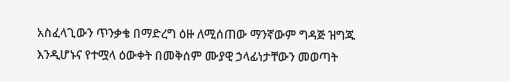አስፈላጊውን ጥንቃቄ በማድረግ ዕዙ ለሚሰጠው ማንኛውም ግዳጅ ዝግጁ እንዲሆኑና የተሟላ ዕውቀት በመቅሰም ሙያዊ ኃላፊነታቸውን መወጣት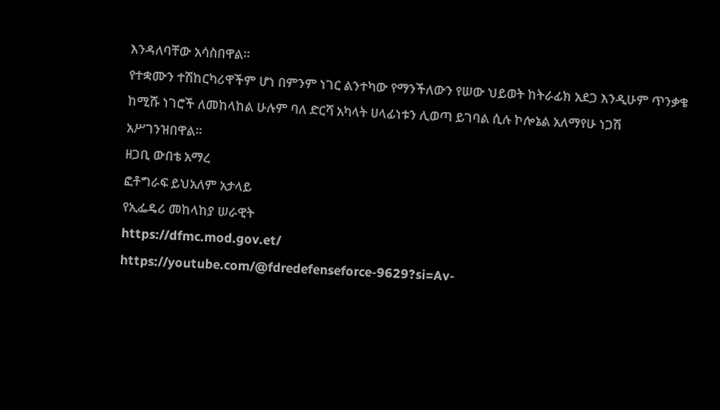እንዳለባቸው አሳስበዋል።
የተቋሙን ተሽከርካሪዋችም ሆነ በምንም ነገር ልንተካው የማንችለውን የሠው ህይወት ከትራፊክ አደጋ እንዲሁም ጥንቃቄ ከሚሹ ነገሮች ለመከላከል ሁሉም ባለ ድርሻ አካላት ሀላፊነቱን ሊወጣ ይገባል ሲሉ ኮሎኔል አለማየሁ ነጋሽ አሥገንዝበዋል።
ዘጋቢ ውበቴ አማረ
ፎቶግራፍ ይህአለም አታላይ
የኢፌዴሪ መከላከያ ሠራዊት
https://dfmc.mod.gov.et/
https://youtube.com/@fdredefenseforce-9629?si=Av-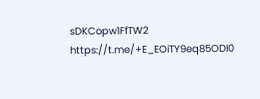sDKCopw1FfTW2
https://t.me/+E_EOiTY9eq85ODI0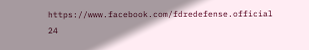https://www.facebook.com/fdredefense.official
24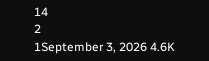14
2
1September 3, 2026 4.6K